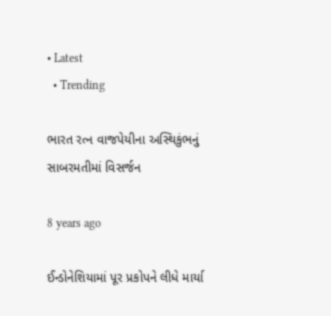• Latest
  • Trending

ભારત રત્ન વાજપેયીના અસ્થિકુંભનું સાબરમતીમાં વિસર્જન

8 years ago

ઈન્ડોનેશિયામાં પૂર પ્રકોપને લીધે માર્યા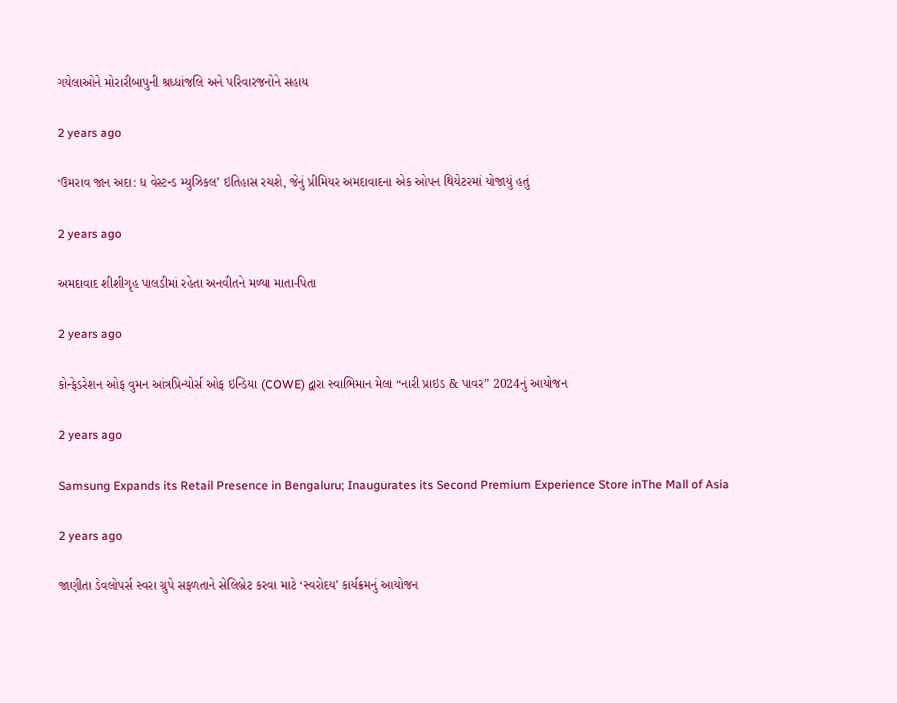ગયેલાઓને મોરારીબાપુની શ્રધ્ધાંજલિ અને પરિવારજનોને સહાય

2 years ago

‘ઉમરાવ જાન અદા: ધ વેસ્ટન્ડ મ્યુઝિકલ’ ઇતિહાસ રચશે, જેનું પ્રીમિયર અમદાવાદના એક ઓપન થિયેટરમાં યોજાયું હતું

2 years ago

અમદાવાદ શીશીગૃહ પાલડીમાં રહેતા અનવીતને મળ્યા માતા-પિતા

2 years ago

કોન્ફેડરેશન ઓફ વુમન આંત્રપ્રિન્યોર્સ ઓફ ઇન્ડિયા (COWE) દ્વારા સ્વાભિમાન મેલા “નારી પ્રાઇડ & પાવર” 2024નું આયોજન

2 years ago

Samsung Expands its Retail Presence in Bengaluru; Inaugurates its Second Premium Experience Store inThe Mall of Asia

2 years ago

જાણીતા ડેવલોપર્સ સ્વરા ગ્રુપે સફળતાને સેલિબ્રેટ કરવા માટે ‘સ્વરોદય’ કાર્યક્રમનું આયોજન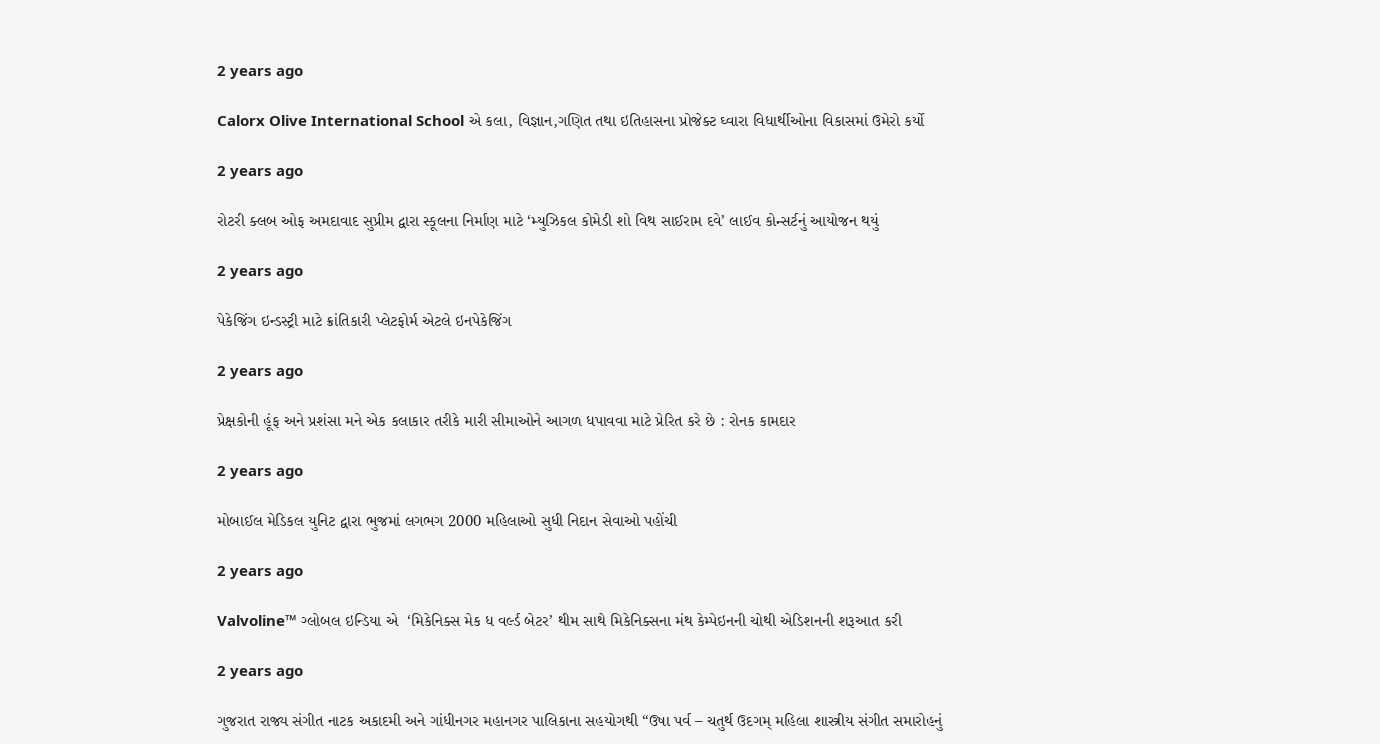2 years ago

Calorx Olive International School એ કલા, વિજ્ઞાન,ગણિત તથા ઇતિહાસના પ્રોજેક્ટ ઘ્વારા વિધાર્થીઓના વિકાસમાં ઉમેરો કર્યો

2 years ago

રોટરી ક્લબ ઓફ અમદાવાદ સુપ્રીમ દ્વારા સ્કૂલના નિર્માણ માટે ‘મ્યુઝિકલ કોમેડી શો વિથ સાઈરામ દવે’ લાઈવ કોન્સર્ટનું આયોજન થયું

2 years ago

પેકેજિંગ ઇન્ડસ્ટ્રી માટે ક્રાંતિકારી પ્લેટફોર્મ એટલે ઇનપેકેજિંગ

2 years ago

પ્રેક્ષકોની હૂંફ અને પ્રશંસા મને એક કલાકાર તરીકે મારી સીમાઓને આગળ ધપાવવા માટે પ્રેરિત કરે છે : રોનક કામદાર

2 years ago

મોબાઈલ મેડિકલ યુનિટ દ્વારા ભુજમાં લગભગ 2000 મહિલાઓ સુધી નિદાન સેવાઓ પહોંચી

2 years ago

Valvoline™ ગ્લોબલ ઇન્ડિયા એ  ‘મિકેનિક્સ મેક ધ વર્લ્ડ બેટર’ થીમ સાથે મિકેનિક્સના મંથ કેમ્પેઇનની ચોથી એડિશનની શરૂઆત કરી

2 years ago

ગુજરાત રાજ્ય સંગીત નાટક અકાદમી અને ગાંધીનગર મહાનગર પાલિકાના સહયોગથી “ઉષા પર્વ – ચતુર્થ ઉદગમ્ મહિલા શાસ્ત્રીય સંગીત સમારોહનું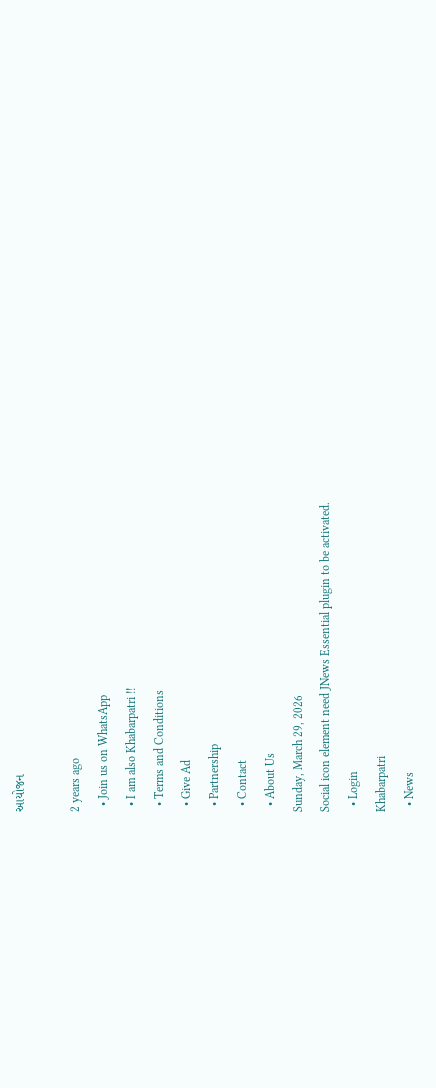આયોજન

2 years ago
  • Join us on WhatsApp
  • I am also Khabarpatri !!
  • Terms and Conditions
  • Give Ad
  • Partnership
  • Contact
  • About Us
Sunday, March 29, 2026
Social icon element need JNews Essential plugin to be activated.
  • Login
Khabarpatri
  • News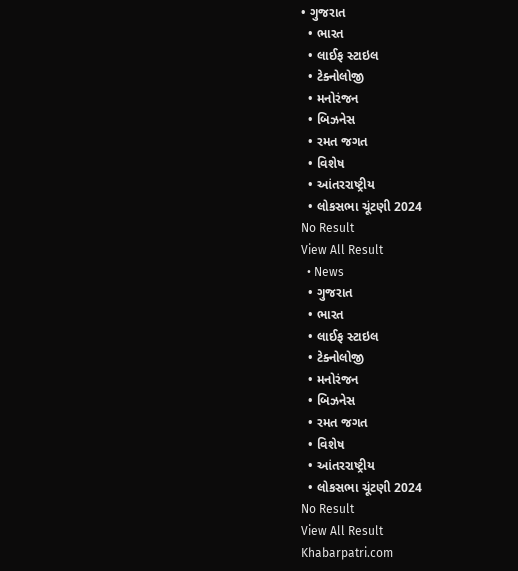• ગુજરાત
  • ભારત
  • લાઈફ સ્ટાઇલ
  • ટેક્નોલોજી
  • મનોરંજન
  • બિઝનેસ
  • રમત જગત
  • વિશેષ
  • આંતરરાષ્ટ્રીય
  • લોકસભા ચૂંટણી 2024
No Result
View All Result
  • News
  • ગુજરાત
  • ભારત
  • લાઈફ સ્ટાઇલ
  • ટેક્નોલોજી
  • મનોરંજન
  • બિઝનેસ
  • રમત જગત
  • વિશેષ
  • આંતરરાષ્ટ્રીય
  • લોકસભા ચૂંટણી 2024
No Result
View All Result
Khabarpatri.com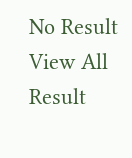No Result
View All Result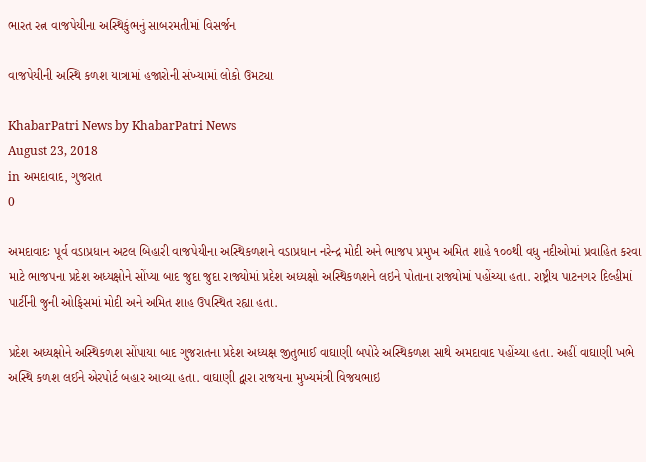ભારત રત્ન વાજપેયીના અસ્થિકુંભનું સાબરમતીમાં વિસર્જન

વાજપેયીની અસ્થિ કળશ યાત્રામાં હજારોની સંખ્યામાં લોકો ઉમટ્યા

KhabarPatri News by KhabarPatri News
August 23, 2018
in અમદાવાદ, ગુજરાત
0

અમદાવાદઃ પૂર્વ વડાપ્રધાન અટલ બિહારી વાજપેયીના અસ્થિકળશને વડાપ્રધાન નરેન્દ્ર મોદી અને ભાજપ પ્રમુખ અમિત શાહે ૧૦૦થી વધુ નદીઓમાં પ્રવાહિત કરવા માટે ભાજપના પ્રદેશ અધ્યક્ષોને સોંપ્યા બાદ જુદા જુદા રાજ્યોમાં પ્રદેશ અધ્યક્ષો અસ્થિકળશને લઇને પોતાના રાજ્યોમાં પહોંચ્યા હતા. રાષ્ટ્રીય પાટનગર દિલ્હીમાં પાર્ટીની જુની ઓફિસમાં મોદી અને અમિત શાહ ઉપસ્થિત રહ્યા હતા.

પ્રદેશ અધ્યક્ષોને અસ્થિકળશ સોંપાયા બાદ ગુજરાતના પ્રદેશ અધ્યક્ષ જીતુભાઈ વાઘાણી બપોરે અસ્થિકળશ સાથે અમદાવાદ પહોંચ્યા હતા. અહીં વાઘાણી ખભે અસ્થિ કળશ લઈને એરપોર્ટ બહાર આવ્યા હતા. વાઘાણી દ્વારા રાજયના મુખ્યમંત્રી વિજયભાઇ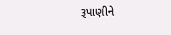રૂપાણીને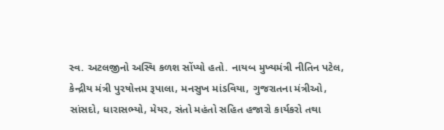સ્વ. અટલજીનો અસ્થિ કળશ સોંપ્યો હતો. નાયબ મુખ્યમંત્રી નીતિન પટેલ, કેન્દ્રીય મંત્રી પુરષોત્તમ રૂપાલા, મનસુખ માંડવિયા, ગુજરાતના મંત્રીઓ, સાંસદો, ધારાસભ્યો, મેયર, સંતો મહંતો સહિત હજારો કાર્યકરો તથા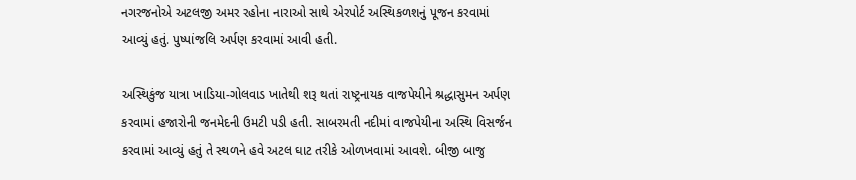નગરજનોએ અટલજી અમર રહોના નારાઓ સાથે એરપોર્ટ અસ્થિકળશનું પૂજન કરવામાં આવ્યું હતું. પુષ્પાંજલિ અર્પણ કરવામાં આવી હતી.

અસ્થિકુંજ યાત્રા ખાડિયા-ગોલવાડ ખાતેથી શરૂ થતાં રાષ્ટ્રનાયક વાજપેયીને શ્રદ્ધાસુમન અર્પણ કરવામાં હજારોની જનમેદની ઉમટી પડી હતી. સાબરમતી નદીમાં વાજપેયીના અસ્થિ વિસર્જન કરવામાં આવ્યું હતું તે સ્થળને હવે અટલ ઘાટ તરીકે ઓળખવામાં આવશે. બીજી બાજુ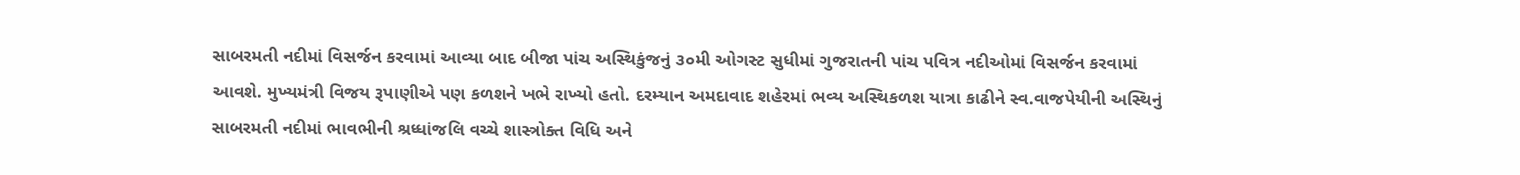સાબરમતી નદીમાં વિસર્જન કરવામાં આવ્યા બાદ બીજા પાંચ અસ્થિકુંજનું ૩૦મી ઓગસ્ટ સુધીમાં ગુજરાતની પાંચ પવિત્ર નદીઓમાં વિસર્જન કરવામાં આવશે. મુખ્યમંત્રી વિજય રૂપાણીએ પણ કળશને ખભે રાખ્યો હતો. દરમ્યાન અમદાવાદ શહેરમાં ભવ્ય અસ્થિકળશ યાત્રા કાઢીને સ્વ.વાજપેયીની અસ્થિનું સાબરમતી નદીમાં ભાવભીની શ્રધ્ધાંજલિ વચ્ચે શાસ્ત્રોક્ત વિધિ અને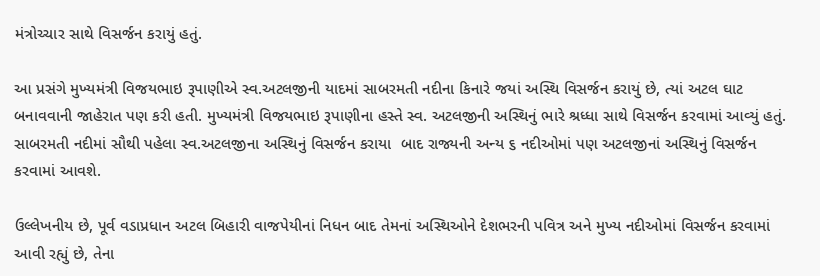મંત્રોચ્ચાર સાથે વિસર્જન કરાયું હતું.

આ પ્રસંગે મુખ્યમંત્રી વિજયભાઇ રૂપાણીએ સ્વ.અટલજીની યાદમાં સાબરમતી નદીના કિનારે જયાં અસ્થિ વિસર્જન કરાયું છે, ત્યાં અટલ ઘાટ બનાવવાની જાહેરાત પણ કરી હતી. મુખ્યમંત્રી વિજયભાઇ રૂપાણીના હસ્તે સ્વ. અટલજીની અસ્થિનું ભારે શ્રધ્ધા સાથે વિસર્જન કરવામાં આવ્યું હતું. સાબરમતી નદીમાં સૌથી પહેલા સ્વ.અટલજીના અસ્થિનું વિસર્જન કરાયા  બાદ રાજ્યની અન્ય ૬ નદીઓમાં પણ અટલજીનાં અસ્થિનું વિસર્જન કરવામાં આવશે.

ઉલ્લેખનીય છે, પૂર્વ વડાપ્રધાન અટલ બિહારી વાજપેયીનાં નિધન બાદ તેમનાં અસ્થિઓને દેશભરની પવિત્ર અને મુખ્ય નદીઓમાં વિસર્જન કરવામાં આવી રહ્યું છે, તેના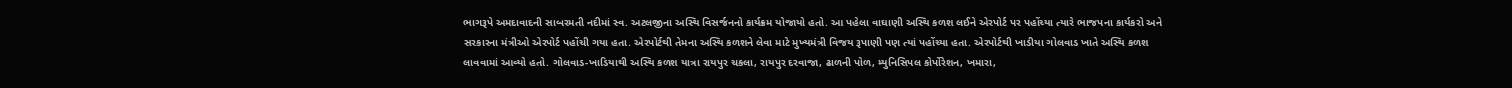ભાગરૂપે અમદાવાદની સાબરમતી નદીમાં સ્વ. અટલજીના અસ્થિ વિસર્જનનો કાર્યક્રમ યોજાયો હતો. આ પહેલા વાઘાણી અસ્થિ કળશ લઈને એરપોર્ટ પર પહોંચ્યા ત્યારે ભાજપના કાર્યકરો અને સરકારના મંત્રીઓ એરપોર્ટ પહોંચી ગયા હતા. એરપોર્ટથી તેમના અસ્થિ કળશને લેવા માટે મુખ્યમંત્રી વિજય રૂપાણી પણ ત્યાં પહોંચ્યા હતા. એરપોર્ટથી ખાડીયા ગોલવાડ ખાતે અસ્થિ કળશ લાવવામાં આવ્યો હતો. ગોલવાડ-ખાડિયાથી અસ્થિ કળશ યાત્રા રાયપુર ચકલા, રાયપુર દરવાજા, ઢાળની પોળ, મ્યુનિસિપલ કોર્પોરેશન, ખમારા,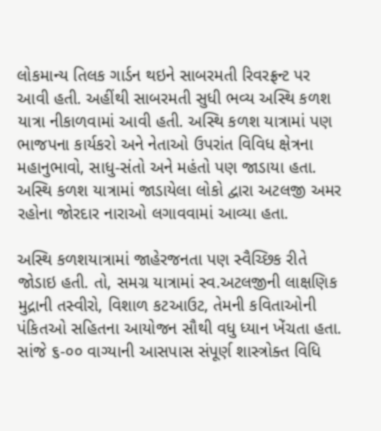લોકમાન્ય તિલક ગાર્ડન થઇને સાબરમતી રિવરફ્રન્ટ પર આવી હતી. અહીંથી સાબરમતી સુધી ભવ્ય અસ્થિ કળશ યાત્રા નીકાળવામાં આવી હતી. અસ્થિ કળશ યાત્રામાં પણ ભાજપના કાર્યકરો અને નેતાઓ ઉપરાંત વિવિધ ક્ષેત્રના મહાનુભાવો, સાધુ-સંતો અને મહંતો પણ જાડાયા હતા. અસ્થિ કળશ યાત્રામાં જાડાયેલા લોકો દ્વારા અટલજી અમર રહોના જોરદાર નારાઓ લગાવવામાં આવ્યા હતા.

અસ્થિ કળશયાત્રામાં જાહેરજનતા પણ સ્વૈચ્છિક રીતે જોડાઇ હતી. તો, સમગ્ર યાત્રામાં સ્વ.અટલજીની લાક્ષણિક મુદ્રાની તસ્વીરો, વિશાળ કટઆઉટ, તેમની કવિતાઓની પંકિતઓ સહિતના આયોજન સૌથી વધુ ધ્યાન ખેંચતા હતા. સાંજે ૬-૦૦ વાગ્યાની આસપાસ સંપૂર્ણ શાસ્ત્રોક્ત વિધિ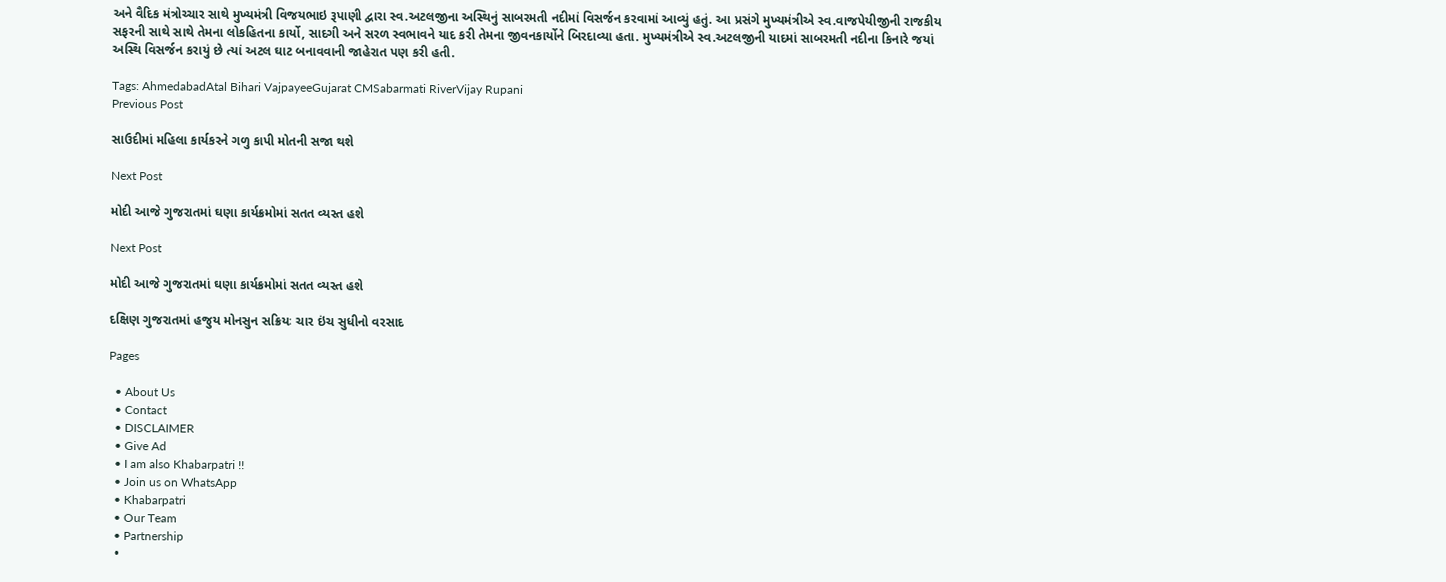અને વૈદિક મંત્રોચ્ચાર સાથે મુખ્યમંત્રી વિજયભાઇ રૂપાણી દ્વારા સ્વ.અટલજીના અસ્થિનું સાબરમતી નદીમાં વિસર્જન કરવામાં આવ્યું હતું. આ પ્રસંગે મુખ્યમંત્રીએ સ્વ.વાજપેયીજીની રાજકીય સફરની સાથે સાથે તેમના લોકહિતના કાર્યો, સાદગી અને સરળ સ્વભાવને યાદ કરી તેમના જીવનકાર્યોને બિરદાવ્યા હતા. મુખ્યમંત્રીએ સ્વ.અટલજીની યાદમાં સાબરમતી નદીના કિનારે જયાં અસ્થિ વિસર્જન કરાયું છે ત્યાં અટલ ઘાટ બનાવવાની જાહેરાત પણ કરી હતી.

Tags: AhmedabadAtal Bihari VajpayeeGujarat CMSabarmati RiverVijay Rupani
Previous Post

સાઉદીમાં મહિલા કાર્યકરને ગળુ કાપી મોતની સજા થશે

Next Post

મોદી આજે ગુજરાતમાં ઘણા કાર્યક્રમોમાં સતત વ્યસ્ત હશે

Next Post

મોદી આજે ગુજરાતમાં ઘણા કાર્યક્રમોમાં સતત વ્યસ્ત હશે

દક્ષિણ ગુજરાતમાં હજુય મોનસુન સક્રિયઃ ચાર ઇંચ સુધીનો વરસાદ

Pages

  • About Us
  • Contact
  • DISCLAIMER
  • Give Ad
  • I am also Khabarpatri !!
  • Join us on WhatsApp
  • Khabarpatri
  • Our Team
  • Partnership
  •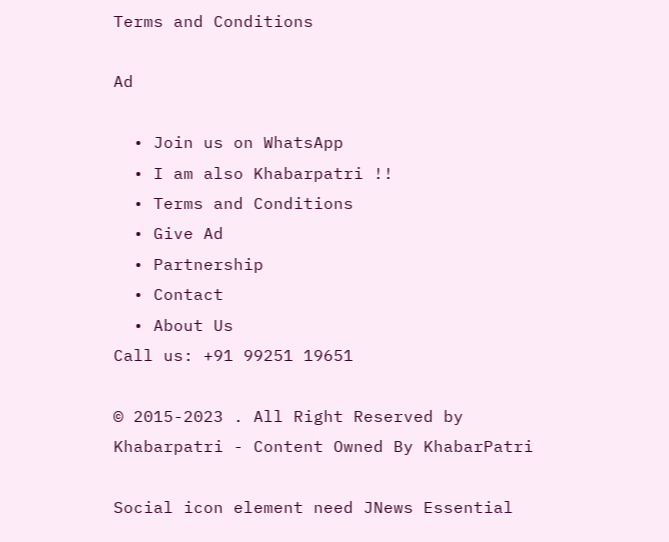Terms and Conditions

Ad

  • Join us on WhatsApp
  • I am also Khabarpatri !!
  • Terms and Conditions
  • Give Ad
  • Partnership
  • Contact
  • About Us
Call us: +91 99251 19651

© 2015-2023 . All Right Reserved by Khabarpatri - Content Owned By KhabarPatri

Social icon element need JNews Essential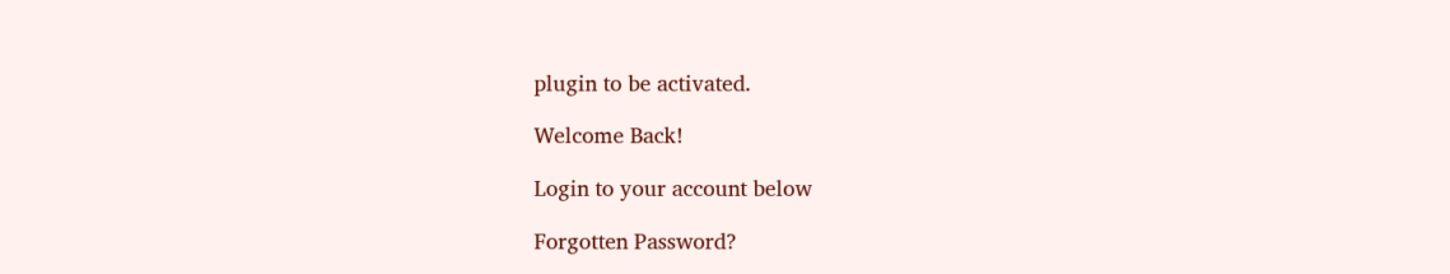plugin to be activated.

Welcome Back!

Login to your account below

Forgotten Password?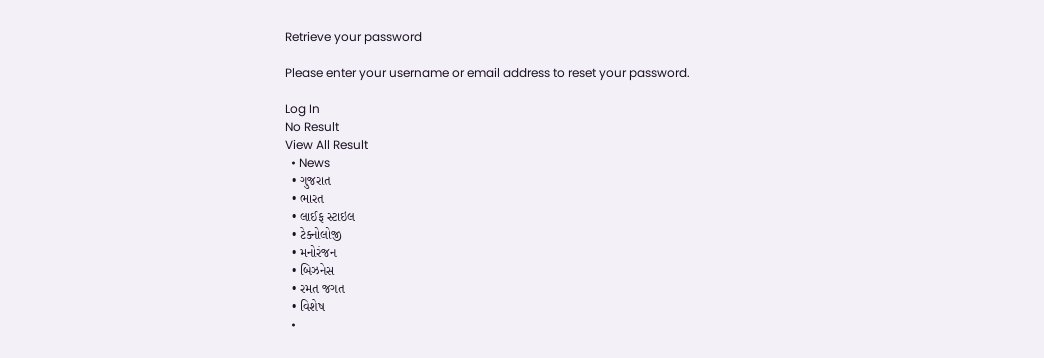Retrieve your password

Please enter your username or email address to reset your password.

Log In
No Result
View All Result
  • News
  • ગુજરાત
  • ભારત
  • લાઈફ સ્ટાઇલ
  • ટેક્નોલોજી
  • મનોરંજન
  • બિઝનેસ
  • રમત જગત
  • વિશેષ
  •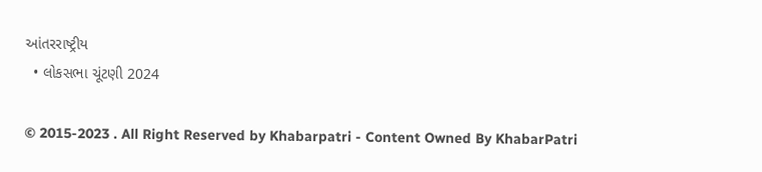આંતરરાષ્ટ્રીય
  • લોકસભા ચૂંટણી 2024

© 2015-2023 . All Right Reserved by Khabarpatri - Content Owned By KhabarPatri